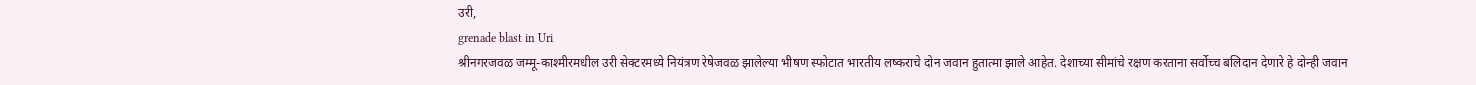उरी,
grenade blast in Uri
श्रीनगरजवळ जम्मू-काश्मीरमधील उरी सेक्टरमध्ये नियंत्रण रेषेजवळ झालेल्या भीषण स्फोटात भारतीय लष्कराचे दोन जवान हुतात्मा झाले आहेत. देशाच्या सीमांचे रक्षण करताना सर्वोच्च बलिदान देणारे हे दोन्ही जवान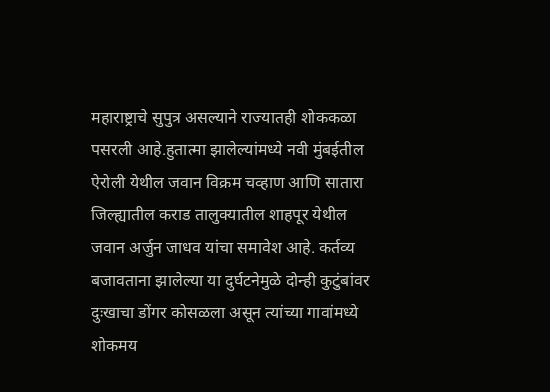महाराष्ट्राचे सुपुत्र असल्याने राज्यातही शोककळा पसरली आहे.हुतात्मा झालेल्यांमध्ये नवी मुंबईतील ऐरोली येथील जवान विक्रम चव्हाण आणि सातारा जिल्ह्यातील कराड तालुक्यातील शाहपूर येथील जवान अर्जुन जाधव यांचा समावेश आहे. कर्तव्य बजावताना झालेल्या या दुर्घटनेमुळे दोन्ही कुटुंबांवर दुःखाचा डोंगर कोसळला असून त्यांच्या गावांमध्ये शोकमय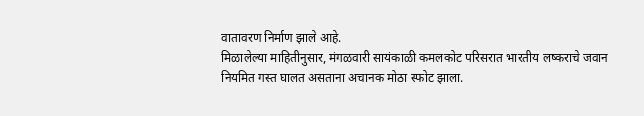वातावरण निर्माण झाले आहे.
मिळालेल्या माहितीनुसार, मंगळवारी सायंकाळी कमलकोट परिसरात भारतीय लष्कराचे जवान नियमित गस्त घालत असताना अचानक मोठा स्फोट झाला.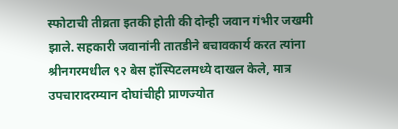स्फोटाची तीव्रता इतकी होती की दोन्ही जवान गंभीर जखमी झाले. सहकारी जवानांनी तातडीने बचावकार्य करत त्यांना श्रीनगरमधील ९२ बेस हॉस्पिटलमध्ये दाखल केले, मात्र उपचारादरम्यान दोघांचीही प्राणज्योत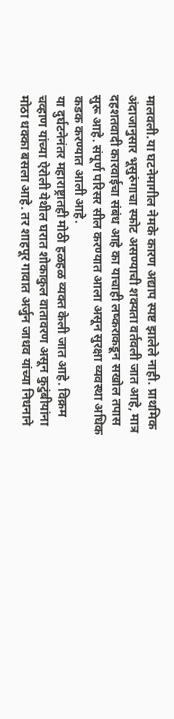मालवली.या घटनेमागील नेमके कारण अद्याप स्पष्ट झालेले नाही. प्राथमिक अंदाजानुसार भूसुरुंगाचा स्फोट असण्याची शक्यता वर्तवली जात आहे, मात्र दहशतवादी कारवाईचा संबंध आहे का याचाही लष्कराकडून सखोल तपास सुरू आहे. संपूर्ण परिसर सील करण्यात आला असून सुरक्षा व्यवस्था अधिक कडक करण्यात आली आहे.
या दुर्घटनेनंतर महाराष्ट्रातही मोठी हळहळ व्यक्त केली जात आहे. विक्रम चव्हाण यांच्या ऐरोली येथील घरात शोकाकुल वातावरण असून कुटुंबीयांना मोठा धक्का बसला आहे. तर शाहपूर गावात अर्जुन जाधव यांच्या निधनाने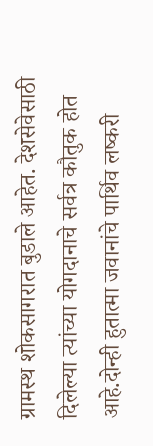ग्रामस्थ शोकसागरात बुडाले आहेत. देशसेवेसाठी दिलेल्या त्यांच्या योगदानाचे सर्वत्र कौतुक होत आहे.दोन्ही हुतात्मा जवानांचे पार्थिव लष्करी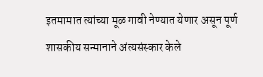इतमामात त्यांच्या मूळ गावी नेण्यात येणार असून पूर्ण शासकीय सन्मानाने अंत्यसंस्कार केले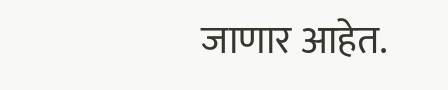जाणार आहेत.